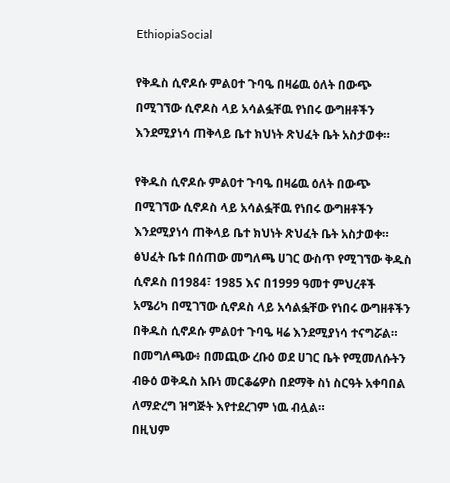EthiopiaSocial

የቅዱስ ሲኖዶሱ ምልዐተ ጉባዔ በዛሬዉ ዕለት በውጭ በሚገኘው ሲኖዶስ ላይ አሳልፏቸዉ የነበሩ ውግዘቶችን እንደሚያነሳ ጠቅላይ ቤተ ክህነት ጽህፈት ቤት አስታወቀ።

የቅዱስ ሲኖዶሱ ምልዐተ ጉባዔ በዛሬዉ ዕለት በውጭ በሚገኘው ሲኖዶስ ላይ አሳልፏቸዉ የነበሩ ውግዘቶችን እንደሚያነሳ ጠቅላይ ቤተ ክህነት ጽህፈት ቤት አስታወቀ።
ፅህፈት ቤቱ በሰጠው መግለጫ ሀገር ውስጥ የሚገኘው ቅዱስ ሲኖዶስ በ1984፣ 1985 እና በ1999 ዓመተ ምህረቶች አሜሪካ በሚገኘው ሲኖዶስ ላይ አሳልፏቸው የነበሩ ውግዘቶችን በቅዱስ ሲኖዶሱ ምልዐተ ጉባዔ ዛሬ እንደሚያነሳ ተናግሯል።
በመግለጫው፥ በመጪው ረቡዕ ወደ ሀገር ቤት የሚመለሱትን ብፁዕ ወቅዱስ አቡነ መርቆሬዎስ በደማቅ ስነ ስርዓት አቀባበል ለማድረግ ዝግጅት እየተደረገም ነዉ ብሏል።
በዚህም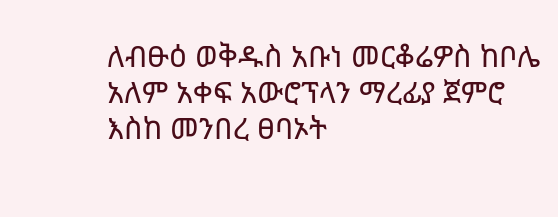ለብፁዕ ወቅዱስ አቡነ መርቆሬዎስ ከቦሌ አለም አቀፍ አውሮፕላን ማረፊያ ጀምሮ እስከ መንበረ ፀባኦት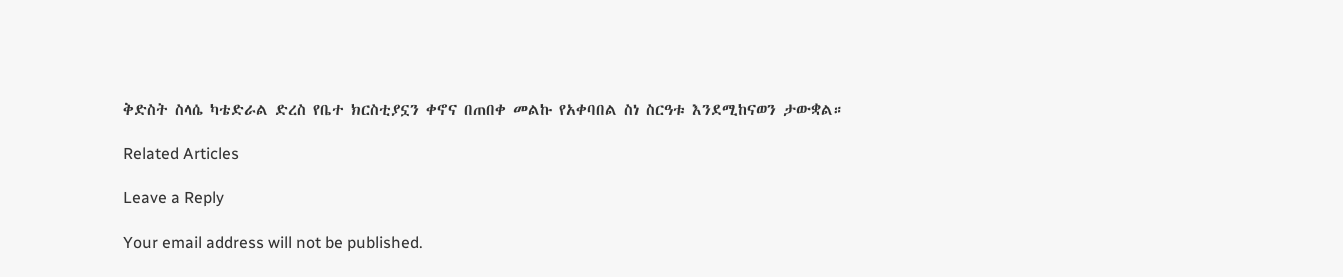ቅድስት ስላሴ ካቴድራል ድረስ የቤተ ክርስቲያኗን ቀኖና በጠበቀ መልኩ የአቀባበል ስነ ስርዓቱ እንደሚከናወን ታውቋል።

Related Articles

Leave a Reply

Your email address will not be published.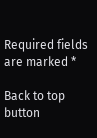Required fields are marked *

Back to top button